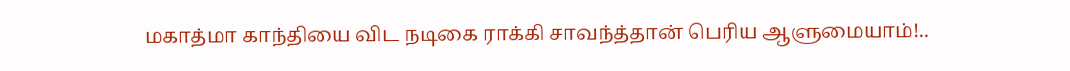மகாத்மா காந்தியை விட நடிகை ராக்கி சாவந்த்தான் பெரிய ஆளுமையாம்!..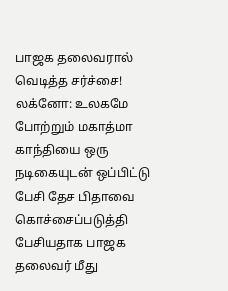பாஜக தலைவரால் வெடித்த சர்ச்சை!
லக்னோ: உலகமே போற்றும் மகாத்மா காந்தியை ஒரு நடிகையுடன் ஒப்பிட்டு பேசி தேச பிதாவை கொச்சைப்படுத்தி பேசியதாக பாஜக தலைவர் மீது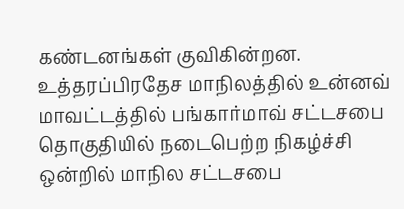கண்டனங்கள் குவிகின்றன.
உத்தரப்பிரதேச மாநிலத்தில் உன்னவ் மாவட்டத்தில் பங்கார்மாவ் சட்டசபை தொகுதியில் நடைபெற்ற நிகழ்ச்சி ஒன்றில் மாநில சட்டசபை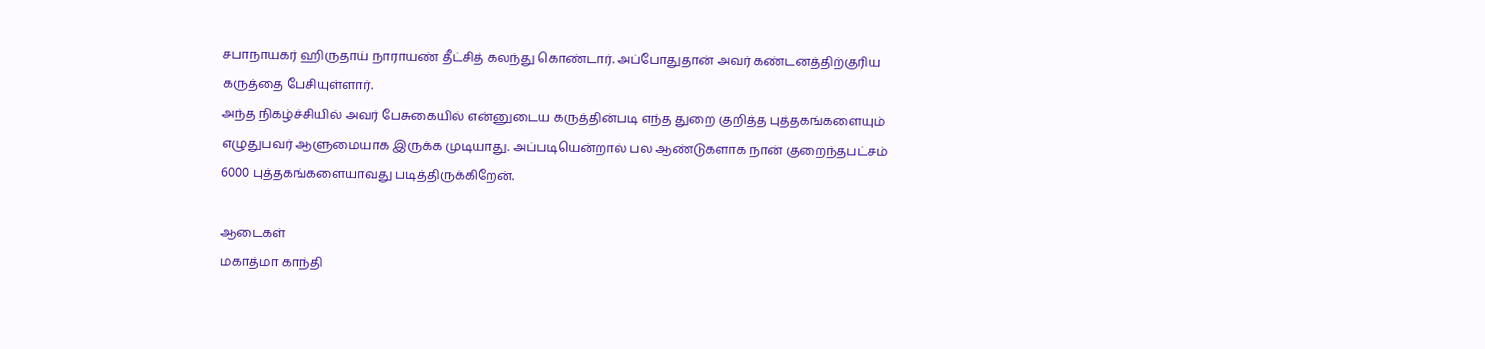சபாநாயகர் ஹிருதாய் நாராயண் தீட்சித் கலந்து கொண்டார். அப்போதுதான் அவர் கண்டனத்திற்குரிய கருத்தை பேசியுள்ளார்.
அந்த நிகழ்ச்சியில் அவர் பேசுகையில் என்னுடைய கருத்தின்படி எந்த துறை குறித்த புத்தகங்களையும் எழுதுபவர் ஆளுமையாக இருக்க முடியாது. அப்படியென்றால் பல ஆண்டுகளாக நான் குறைந்தபட்சம் 6000 புத்தகங்களையாவது படித்திருக்கிறேன்.

ஆடைகள்
மகாத்மா காந்தி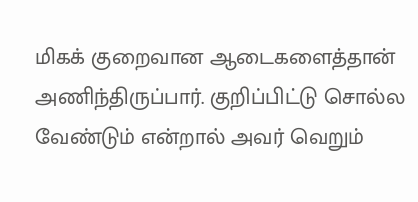மிகக் குறைவான ஆடைகளைத்தான் அணிந்திருப்பார். குறிப்பிட்டு சொல்ல வேண்டும் என்றால் அவர் வெறும்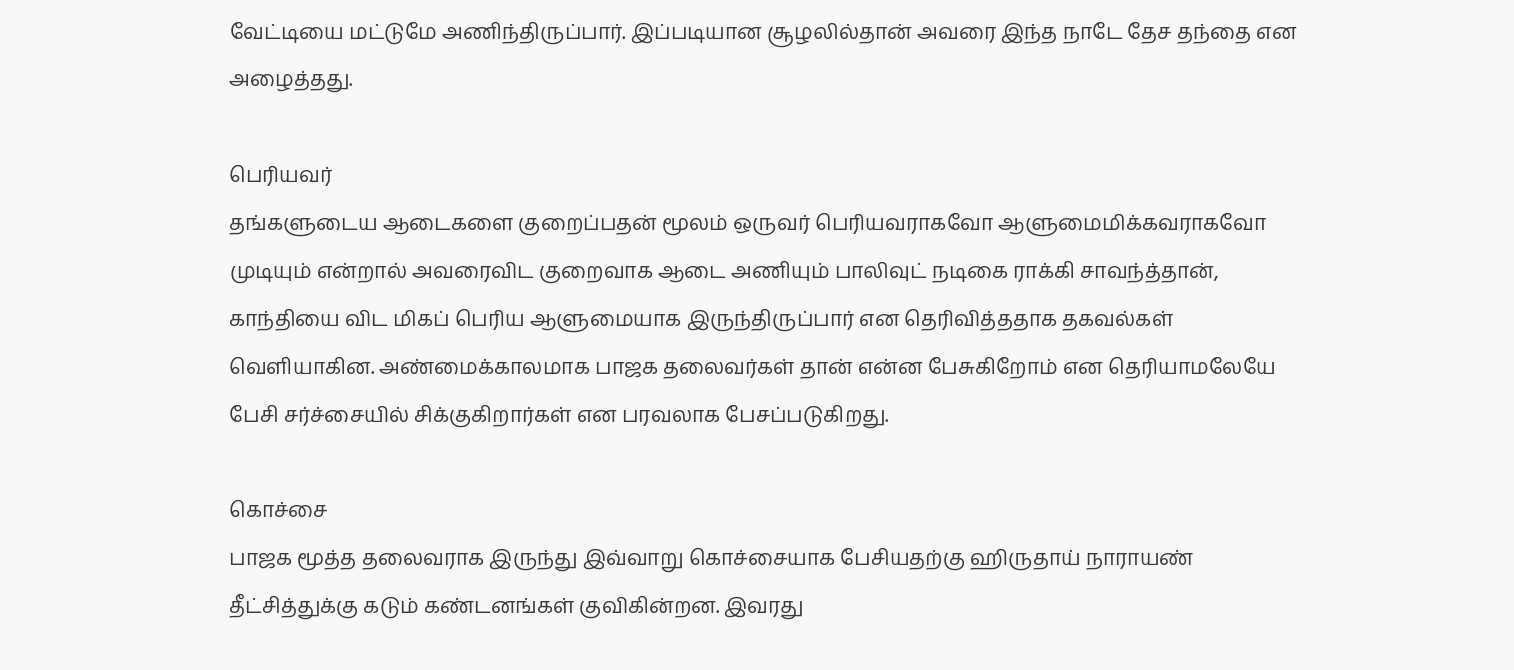வேட்டியை மட்டுமே அணிந்திருப்பார். இப்படியான சூழலில்தான் அவரை இந்த நாடே தேச தந்தை என அழைத்தது.

பெரியவர்
தங்களுடைய ஆடைகளை குறைப்பதன் மூலம் ஒருவர் பெரியவராகவோ ஆளுமைமிக்கவராகவோ முடியும் என்றால் அவரைவிட குறைவாக ஆடை அணியும் பாலிவுட் நடிகை ராக்கி சாவந்த்தான், காந்தியை விட மிகப் பெரிய ஆளுமையாக இருந்திருப்பார் என தெரிவித்ததாக தகவல்கள் வெளியாகின. அண்மைக்காலமாக பாஜக தலைவர்கள் தான் என்ன பேசுகிறோம் என தெரியாமலேயே பேசி சர்ச்சையில் சிக்குகிறார்கள் என பரவலாக பேசப்படுகிறது.

கொச்சை
பாஜக மூத்த தலைவராக இருந்து இவ்வாறு கொச்சையாக பேசியதற்கு ஹிருதாய் நாராயண் தீட்சித்துக்கு கடும் கண்டனங்கள் குவிகின்றன. இவரது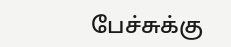பேச்சுக்கு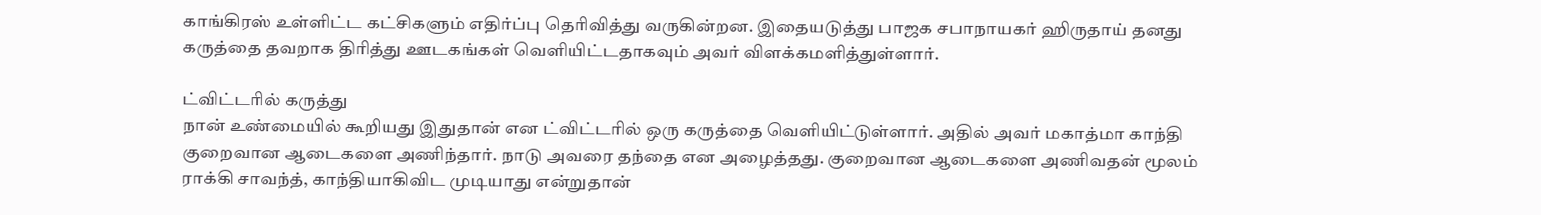காங்கிரஸ் உள்ளிட்ட கட்சிகளும் எதிர்ப்பு தெரிவித்து வருகின்றன. இதையடுத்து பாஜக சபாநாயகர் ஹிருதாய் தனது கருத்தை தவறாக திரித்து ஊடகங்கள் வெளியிட்டதாகவும் அவர் விளக்கமளித்துள்ளார்.

ட்விட்டரில் கருத்து
நான் உண்மையில் கூறியது இதுதான் என ட்விட்டரில் ஒரு கருத்தை வெளியிட்டுள்ளார். அதில் அவர் மகாத்மா காந்தி குறைவான ஆடைகளை அணிந்தார். நாடு அவரை தந்தை என அழைத்தது. குறைவான ஆடைகளை அணிவதன் மூலம் ராக்கி சாவந்த், காந்தியாகிவிட முடியாது என்றுதான்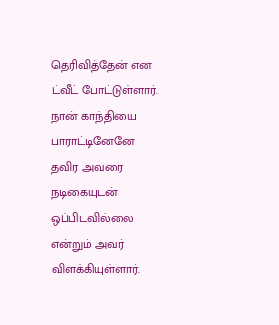தெரிவித்தேன் என ட்வீட் போட்டுள்ளார். நான் காந்தியை பாராட்டினேனே தவிர அவரை நடிகையுடன் ஒப்பிடவில்லை என்றும் அவர் விளக்கியுள்ளார்.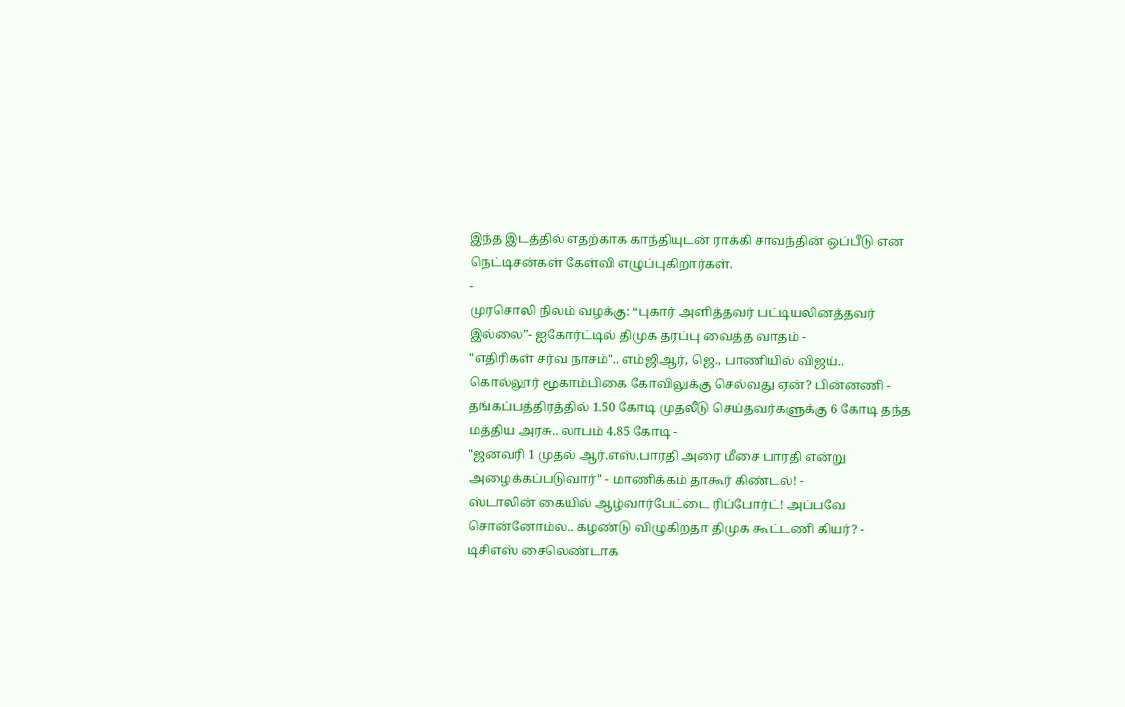இந்த இடத்தில் எதற்காக காந்தியுடன் ராக்கி சாவந்தின் ஒப்பீடு என நெட்டிசன்கள் கேள்வி எழுப்புகிறார்கள்.
-
முரசொலி நிலம் வழக்கு: “புகார் அளித்தவர் பட்டியலினத்தவர் இல்லை”- ஐகோர்ட்டில் திமுக தரப்பு வைத்த வாதம் -
"எதிரிகள் சர்வ நாசம்".. எம்ஜிஆர், ஜெ., பாணியில் விஜய்.. கொல்லூர் மூகாம்பிகை கோவிலுக்கு செல்வது ஏன்? பின்னணி -
தங்கப்பத்திரத்தில் 1.50 கோடி முதலீடு செய்தவர்களுக்கு 6 கோடி தந்த மத்திய அரசு.. லாபம் 4.85 கோடி -
"ஜனவரி 1 முதல் ஆர்.எஸ்.பாரதி அரை மீசை பாரதி என்று அழைக்கப்படுவார்" - மாணிக்கம் தாகூர் கிண்டல்! -
ஸ்டாலின் கையில் ஆழ்வார்பேட்டை ரிப்போர்ட்! அப்பவே சொன்னோம்ல.. கழண்டு விழுகிறதா திமுக கூட்டணி கியர்? -
டிசிஎஸ் சைலெண்டாக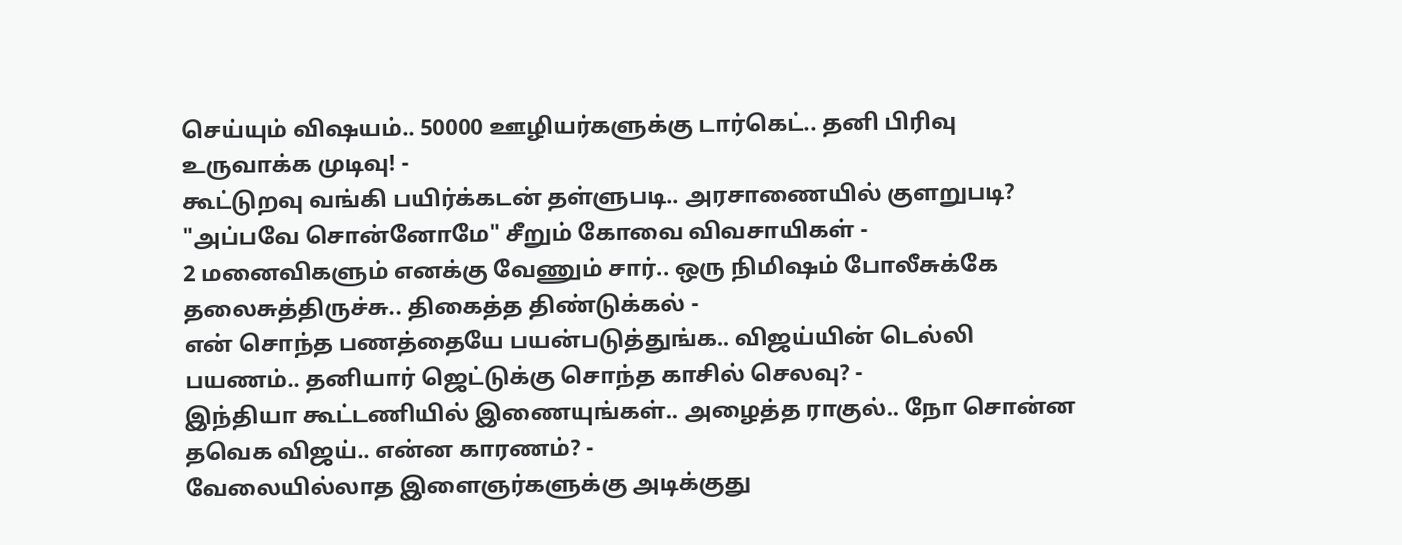செய்யும் விஷயம்.. 50000 ஊழியர்களுக்கு டார்கெட்.. தனி பிரிவு உருவாக்க முடிவு! -
கூட்டுறவு வங்கி பயிர்க்கடன் தள்ளுபடி.. அரசாணையில் குளறுபடி? "அப்பவே சொன்னோமே" சீறும் கோவை விவசாயிகள் -
2 மனைவிகளும் எனக்கு வேணும் சார்.. ஒரு நிமிஷம் போலீசுக்கே தலைசுத்திருச்சு.. திகைத்த திண்டுக்கல் -
என் சொந்த பணத்தையே பயன்படுத்துங்க.. விஜய்யின் டெல்லி பயணம்.. தனியார் ஜெட்டுக்கு சொந்த காசில் செலவு? -
இந்தியா கூட்டணியில் இணையுங்கள்.. அழைத்த ராகுல்.. நோ சொன்ன தவெக விஜய்.. என்ன காரணம்? -
வேலையில்லாத இளைஞர்களுக்கு அடிக்குது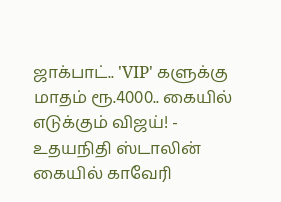ஜாக்பாட்.. 'VIP' களுக்கு மாதம் ரூ.4000.. கையில் எடுக்கும் விஜய்! -
உதயநிதி ஸ்டாலின் கையில் காவேரி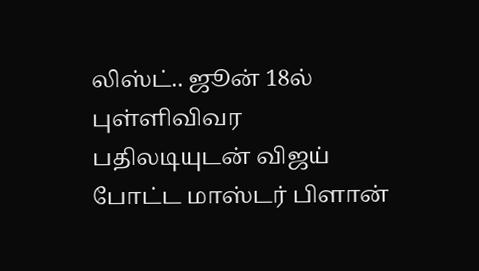லிஸ்ட்.. ஜூன் 18ல் புள்ளிவிவர பதிலடியுடன் விஜய் போட்ட மாஸ்டர் பிளான்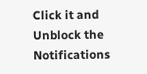Click it and Unblock the Notifications